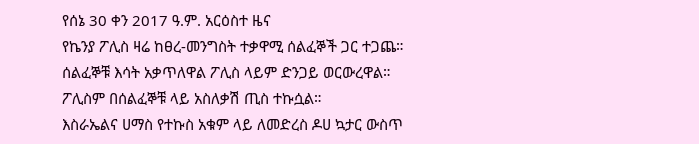የሰኔ 30 ቀን 2017 ዓ.ም. አርዕስተ ዜና
የኬንያ ፖሊስ ዛሬ ከፀረ-መንግስት ተቃዋሚ ሰልፈኞች ጋር ተጋጨ። ሰልፈኞቹ እሳት አቃጥለዋል ፖሊስ ላይም ድንጋይ ወርውረዋል። ፖሊስም በሰልፈኞቹ ላይ አስለቃሽ ጢስ ተኩሷል።
እስራኤልና ሀማስ የተኩስ አቁም ላይ ለመድረስ ዶሀ ኳታር ውስጥ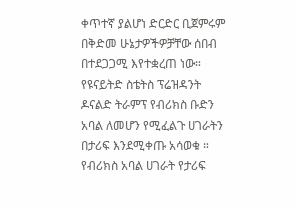ቀጥተኛ ያልሆነ ድርድር ቢጀምሩም በቅድመ ሁኔታዎችዎቻቸው ሰበብ በተደጋጋሚ እየተቋረጠ ነው።
የዩናይትድ ስቴትስ ፕሬዝዳንት ዶናልድ ትራምፕ የብሪክስ ቡድን አባል ለመሆን የሚፈልጉ ሀገራትን በታሪፍ እንደሚቀጡ አሳወቁ ። የብሪክስ አባል ሀገራት የታሪፍ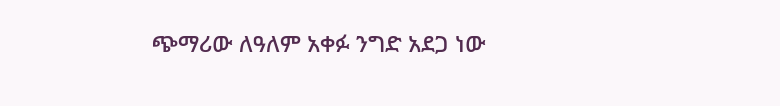ጭማሪው ለዓለም አቀፉ ንግድ አደጋ ነው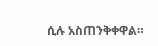ሲሉ አስጠንቅቀዋል።